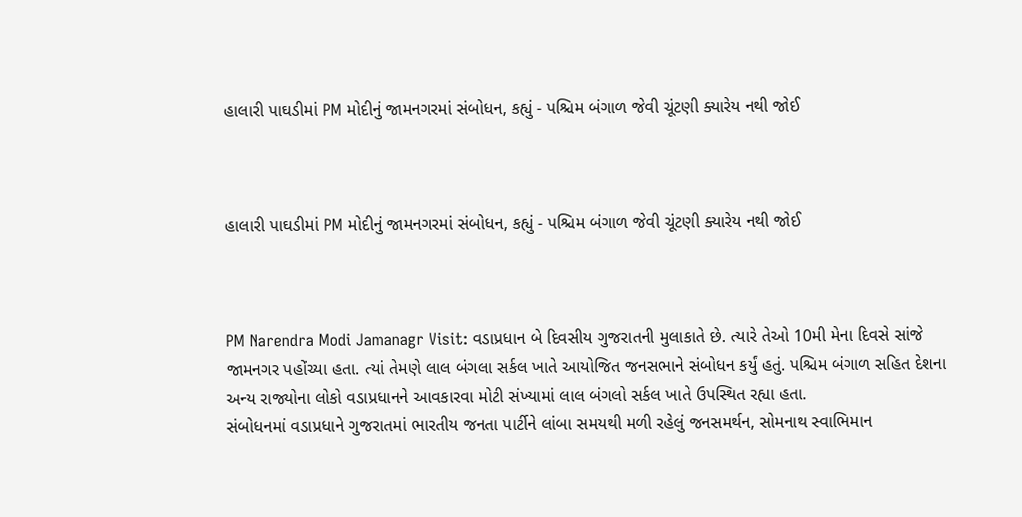હાલારી પાઘડીમાં PM મોદીનું જામનગરમાં સંબોધન, કહ્યું - પશ્ચિમ બંગાળ જેવી ચૂંટણી ક્યારેય નથી જોઈ



હાલારી પાઘડીમાં PM મોદીનું જામનગરમાં સંબોધન, કહ્યું - પશ્ચિમ બંગાળ જેવી ચૂંટણી ક્યારેય નથી જોઈ



PM Narendra Modi Jamanagr Visit: વડાપ્રધાન બે દિવસીય ગુજરાતની મુલાકાતે છે. ત્યારે તેઓ 10મી મેના દિવસે સાંજે જામનગર પહોંચ્યા હતા. ત્યાં તેમણે લાલ બંગલા સર્કલ ખાતે આયોજિત જનસભાને સંબોધન કર્યું હતું. પશ્ચિમ બંગાળ સહિત દેશના અન્ય રાજ્યોના લોકો વડાપ્રધાનને આવકારવા મોટી સંખ્યામાં લાલ બંગલો સર્કલ ખાતે ઉપસ્થિત રહ્યા હતા.
સંબોધનમાં વડાપ્રધાને ગુજરાતમાં ભારતીય જનતા પાર્ટીને લાંબા સમયથી મળી રહેલું જનસમર્થન, સોમનાથ સ્વાભિમાન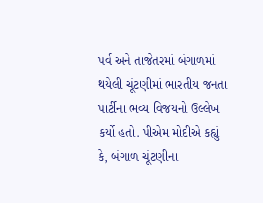પર્વ અને તાજેતરમાં બંગાળમાં થયેલી ચૂંટણીમાં ભારતીય જનતા પાર્ટીના ભવ્ય વિજયનો ઉલ્લેખ કર્યો હતો. પીએમ મોદીએ કહ્યું કે, બંગાળ ચૂંટણીના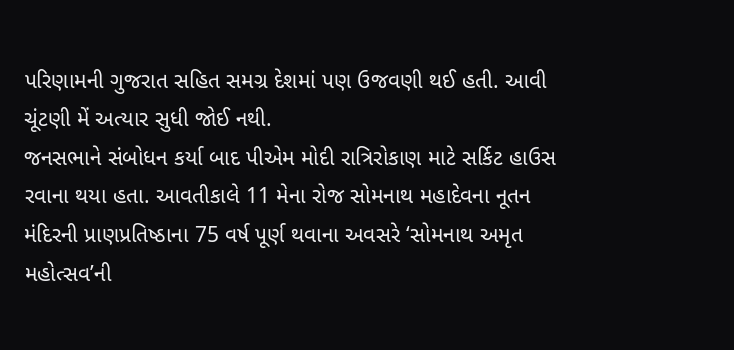પરિણામની ગુજરાત સહિત સમગ્ર દેશમાં પણ ઉજવણી થઈ હતી. આવી ચૂંટણી મેં અત્યાર સુધી જોઈ નથી.
જનસભાને સંબોધન કર્યા બાદ પીએમ મોદી રાત્રિરોકાણ માટે સર્કિટ હાઉસ રવાના થયા હતા. આવતીકાલે 11 મેના રોજ સોમનાથ મહાદેવના નૂતન મંદિરની પ્રાણપ્રતિષ્ઠાના 75 વર્ષ પૂર્ણ થવાના અવસરે ‘સોમનાથ અમૃત મહોત્સવ’ની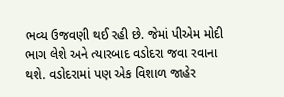ભવ્ય ઉજવણી થઈ રહી છે. જેમાં પીએમ મોદી ભાગ લેશે અને ત્યારબાદ વડોદરા જવા રવાના થશે. વડોદરામાં પણ એક વિશાળ જાહેર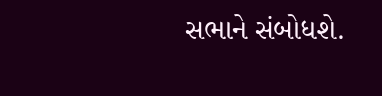સભાને સંબોધશે.